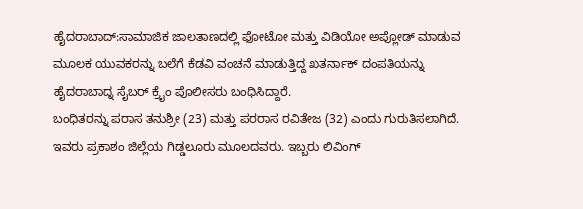ಹೈದರಾಬಾದ್:ಸಾಮಾಜಿಕ ಜಾಲತಾಣದಲ್ಲಿ ಫೋಟೋ ಮತ್ತು ವಿಡಿಯೋ ಅಪ್ಲೋಡ್ ಮಾಡುವ ಮೂಲಕ ಯುವಕರನ್ನು ಬಲೆಗೆ ಕೆಡವಿ ವಂಚನೆ ಮಾಡುತ್ತಿದ್ದ ಖತರ್ನಾಕ್ ದಂಪತಿಯನ್ನು ಹೈದರಾಬಾದ್ನ ಸೈಬರ್ ಕ್ರೈಂ ಪೊಲೀಸರು ಬಂಧಿಸಿದ್ದಾರೆ.
ಬಂಧಿತರನ್ನು ಪರಾಸ ತನುಶ್ರೀ (23) ಮತ್ತು ಪರರಾಸ ರವಿತೇಜ (32) ಎಂದು ಗುರುತಿಸಲಾಗಿದೆ. ಇವರು ಪ್ರಕಾಶಂ ಜಿಲ್ಲೆಯ ಗಿಡ್ಡಲೂರು ಮೂಲದವರು. ಇಬ್ಬರು ಲಿವಿಂಗ್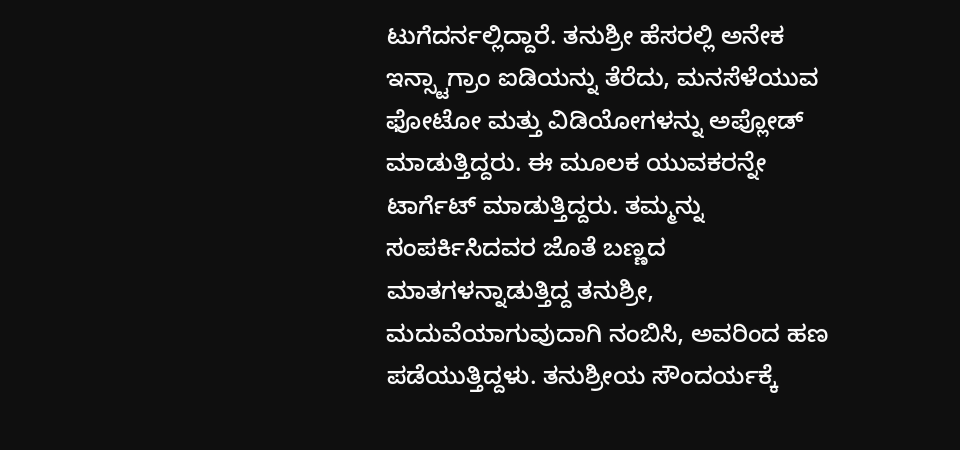ಟುಗೆದರ್ನಲ್ಲಿದ್ದಾರೆ. ತನುಶ್ರೀ ಹೆಸರಲ್ಲಿ ಅನೇಕ ಇನ್ಸ್ಟಾಗ್ರಾಂ ಐಡಿಯನ್ನು ತೆರೆದು, ಮನಸೆಳೆಯುವ ಫೋಟೋ ಮತ್ತು ವಿಡಿಯೋಗಳನ್ನು ಅಪ್ಲೋಡ್ ಮಾಡುತ್ತಿದ್ದರು. ಈ ಮೂಲಕ ಯುವಕರನ್ನೇ ಟಾರ್ಗೆಟ್ ಮಾಡುತ್ತಿದ್ದರು. ತಮ್ಮನ್ನು ಸಂಪರ್ಕಿಸಿದವರ ಜೊತೆ ಬಣ್ಣದ ಮಾತಗಳನ್ನಾಡುತ್ತಿದ್ದ ತನುಶ್ರೀ, ಮದುವೆಯಾಗುವುದಾಗಿ ನಂಬಿಸಿ, ಅವರಿಂದ ಹಣ ಪಡೆಯುತ್ತಿದ್ದಳು. ತನುಶ್ರೀಯ ಸೌಂದರ್ಯಕ್ಕೆ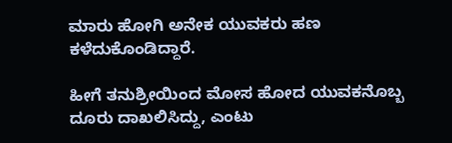ಮಾರು ಹೋಗಿ ಅನೇಕ ಯುವಕರು ಹಣ ಕಳೆದುಕೊಂಡಿದ್ದಾರೆ.

ಹೀಗೆ ತನುಶ್ರೀಯಿಂದ ಮೋಸ ಹೋದ ಯುವಕನೊಬ್ಬ ದೂರು ದಾಖಲಿಸಿದ್ದು, ಎಂಟು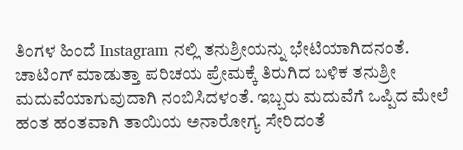ತಿಂಗಳ ಹಿಂದೆ Instagram ನಲ್ಲಿ ತನುಶ್ರೀಯನ್ನು ಭೇಟಿಯಾಗಿದನಂತೆ. ಚಾಟಿಂಗ್ ಮಾಡುತ್ತಾ ಪರಿಚಯ ಪ್ರೇಮಕ್ಕೆ ತಿರುಗಿದ ಬಳಿಕ ತನುಶ್ರೀ ಮದುವೆಯಾಗುವುದಾಗಿ ನಂಬಿಸಿದಳಂತೆ. ಇಬ್ಬರು ಮದುವೆಗೆ ಒಪ್ಪಿದ ಮೇಲೆ ಹಂತ ಹಂತವಾಗಿ ತಾಯಿಯ ಅನಾರೋಗ್ಯ ಸೇರಿದಂತೆ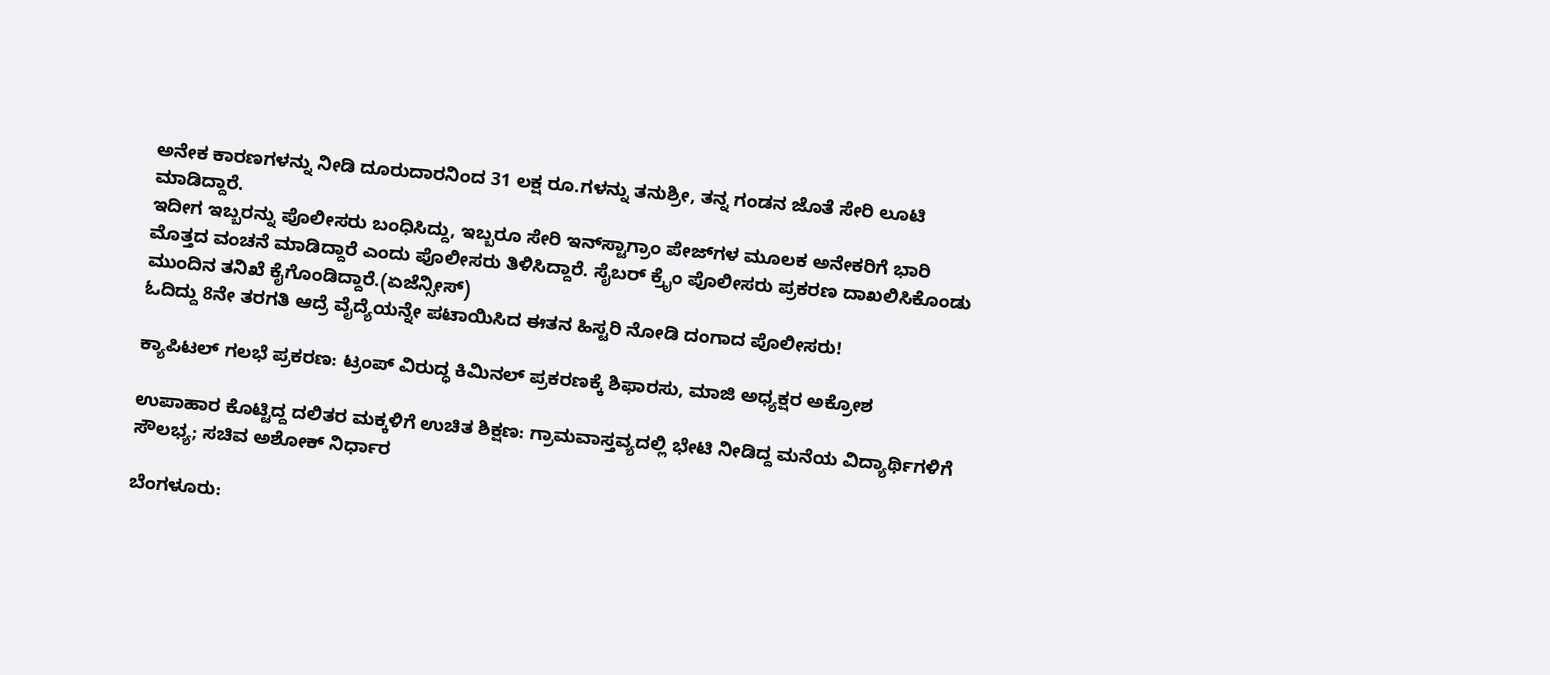ಅನೇಕ ಕಾರಣಗಳನ್ನು ನೀಡಿ ದೂರುದಾರನಿಂದ 31 ಲಕ್ಷ ರೂ.ಗಳನ್ನು ತನುಶ್ರೀ, ತನ್ನ ಗಂಡನ ಜೊತೆ ಸೇರಿ ಲೂಟಿ ಮಾಡಿದ್ದಾರೆ.
ಇದೀಗ ಇಬ್ಬರನ್ನು ಪೊಲೀಸರು ಬಂಧಿಸಿದ್ದು, ಇಬ್ಬರೂ ಸೇರಿ ಇನ್‌ಸ್ಟಾಗ್ರಾಂ ಪೇಜ್‌ಗಳ ಮೂಲಕ ಅನೇಕರಿಗೆ ಭಾರಿ ಮೊತ್ತದ ವಂಚನೆ ಮಾಡಿದ್ದಾರೆ ಎಂದು ಪೊಲೀಸರು ತಿಳಿಸಿದ್ದಾರೆ. ಸೈಬರ್ ಕ್ರೈಂ ಪೊಲೀಸರು ಪ್ರಕರಣ ದಾಖಲಿಸಿಕೊಂಡು ಮುಂದಿನ ತನಿಖೆ ಕೈಗೊಂಡಿದ್ದಾರೆ.(ಏಜೆನ್ಸೀಸ್)
ಓದಿದ್ದು 8ನೇ ತರಗತಿ ಆದ್ರೆ ವೈದ್ಯೆಯನ್ನೇ ಪಟಾಯಿಸಿದ ಈತನ ಹಿಸ್ಟರಿ ನೋಡಿ ದಂಗಾದ ಪೊಲೀಸರು!

ಕ್ಯಾಪಿಟಲ್ ಗಲಭೆ ಪ್ರಕರಣ: ಟ್ರಂಪ್ ವಿರುದ್ಧ ಕಿಮಿನಲ್ ಪ್ರಕರಣಕ್ಕೆ ಶಿಫಾರಸು, ಮಾಜಿ ಅಧ್ಯಕ್ಷರ ಅಕ್ರೋಶ

ಉಪಾಹಾರ ಕೊಟ್ಟಿದ್ದ ದಲಿತರ ಮಕ್ಕಳಿಗೆ ಉಚಿತ ಶಿಕ್ಷಣ: ಗ್ರಾಮವಾಸ್ತವ್ಯದಲ್ಲಿ ಭೇಟಿ ನೀಡಿದ್ದ ಮನೆಯ ವಿದ್ಯಾರ್ಥಿಗಳಿಗೆ ಸೌಲಭ್ಯ; ಸಚಿವ ಅಶೋಕ್ ನಿರ್ಧಾರ

ಬೆಂಗಳೂರು: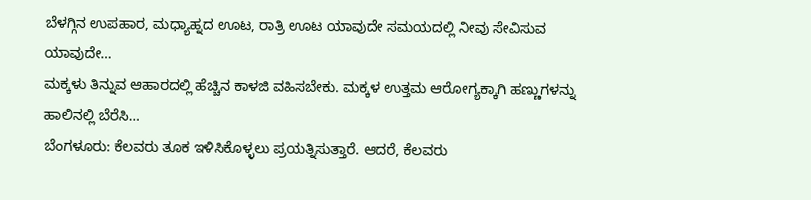ಬೆಳಗ್ಗಿನ ಉಪಹಾರ, ಮಧ್ಯಾಹ್ನದ ಊಟ, ರಾತ್ರಿ ಊಟ ಯಾವುದೇ ಸಮಯದಲ್ಲಿ ನೀವು ಸೇವಿಸುವ ಯಾವುದೇ…
ಮಕ್ಕಳು ತಿನ್ನುವ ಆಹಾರದಲ್ಲಿ ಹೆಚ್ಚಿನ ಕಾಳಜಿ ವಹಿಸಬೇಕು. ಮಕ್ಕಳ ಉತ್ತಮ ಆರೋಗ್ಯಕ್ಕಾಗಿ ಹಣ್ಣುಗಳನ್ನು ಹಾಲಿನಲ್ಲಿ ಬೆರೆಸಿ…
ಬೆಂಗಳೂರು: ಕೆಲವರು ತೂಕ ಇಳಿಸಿಕೊಳ್ಳಲು ಪ್ರಯತ್ನಿಸುತ್ತಾರೆ. ಆದರೆ, ಕೆಲವರು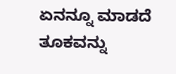ಏನನ್ನೂ ಮಾಡದೆ ತೂಕವನ್ನು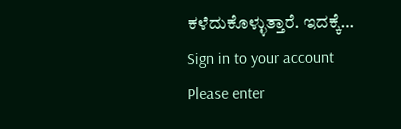ಕಳೆದುಕೊಳ್ಳುತ್ತಾರೆ. ಇದಕ್ಕೆ…
Sign in to your account
Please enter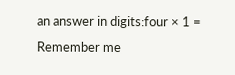an answer in digits:four × 1 =
Remember me